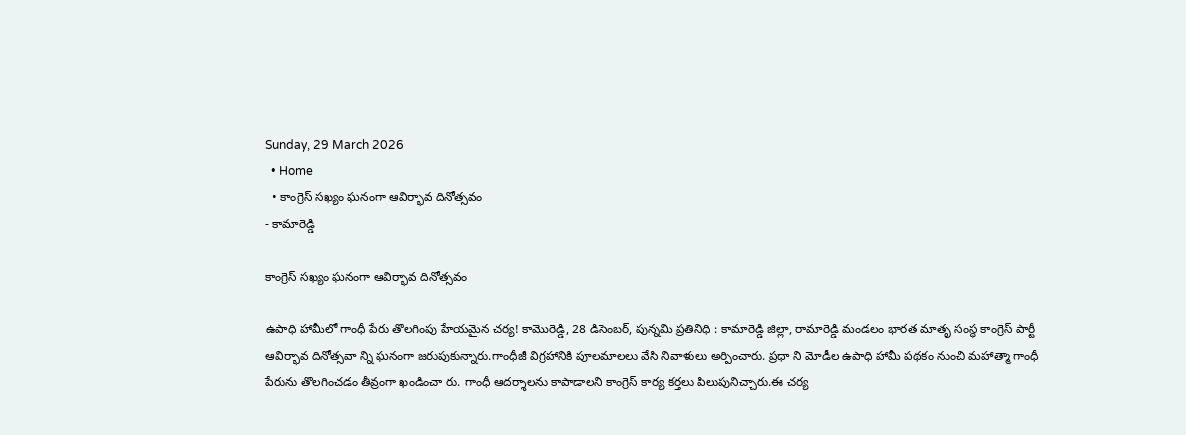Sunday, 29 March 2026
  • Home
  • కాంగ్రెస్ సఖ్యం ఘనంగా ఆవిర్భావ దినోత్సవం
- కామారెడ్డి

కాంగ్రెస్ సఖ్యం ఘనంగా ఆవిర్భావ దినోత్సవం

ఉపాధి హామీలో గాంధీ పేరు తొలగింపు హేయమైన చర్య! కామొరెడ్డి, 28 డిసెంబర్, పున్నమి ప్రతినిధి : కామారెడ్డి జిల్లా, రామారెడ్డి మండలం భారత మాతృ సంస్థ కాంగ్రెస్ పార్టీ ఆవిర్భావ దినోత్సవా న్ని ఘనంగా జరుపుకున్నారు.గాంధీజీ విగ్రహానికి పూలమాలలు వేసి నివాళులు అర్పించారు. ప్రధా ని మోడీల ఉపాధి హామీ పథకం నుంచి మహాత్మా గాంధీ పేరును తొలగించడం తీవ్రంగా ఖండించా రు. గాంధీ ఆదర్శాలను కాపాడాలని కాంగ్రెస్ కార్య కర్తలు పిలుపునిచ్చారు.ఈ చర్య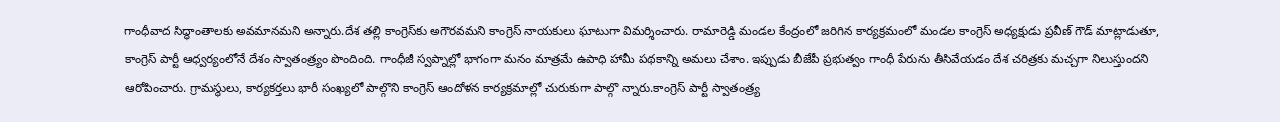గాంధీవాద సిద్ధాంతాలకు అవమానమని అన్నారు.దేశ తల్లి కాంగ్రెస్‌కు అగౌరవమని కాంగ్రెస్ నాయకులు ఘాటుగా విమర్శించారు. రామారెడ్డి మండల కేంద్రంలో జరిగిన కార్యక్రమంలో మండల కాంగ్రెస్ అధ్యక్షుడు ప్రవీణ్ గౌడ్ మాట్లాడుతూ, కాంగ్రెస్ పార్టీ ఆధ్వర్యంలోనే దేశం స్వాతంత్ర్యం పొందింది. గాంధీజీ స్వప్నాల్లో భాగంగా మనం మాత్రమే ఉపాధి హామీ పథకాన్ని అమలు చేశాం. ఇప్పుడు బీజేపీ ప్రభుత్వం గాంధీ పేరును తీసివేయడం దేశ చరిత్రకు మచ్చగా నిలుస్తుందని ఆరోపించారు. గ్రామస్థులు, కార్యకర్తలు భారీ సంఖ్యలో పాల్గొని కాంగ్రెస్ ఆందోళన కార్యక్రమాల్లో చురుకుగా పాల్గొ న్నారు.కాంగ్రెస్ పార్టీ స్వాతంత్ర్య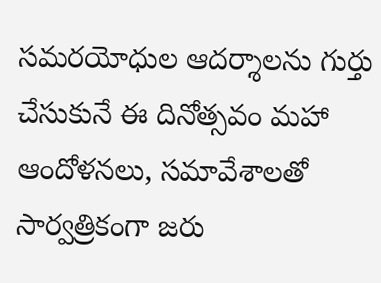సమరయోధుల ఆదర్శాలను గుర్తు చేసుకునే ఈ దినోత్సవం మహా ఆందోళనలు, సమావేశాలతో సార్వత్రికంగా జరు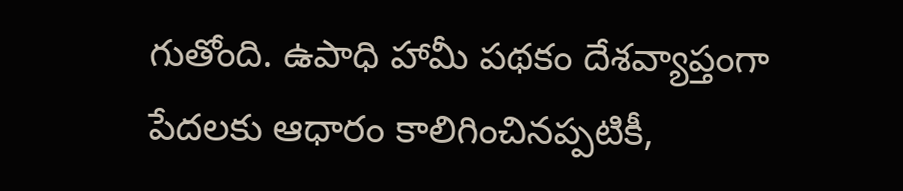గుతోంది. ఉపాధి హామీ పథకం దేశవ్యాప్తంగా పేదలకు ఆధారం కాలిగించినప్పటికీ,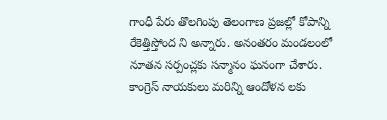గాంధీ పేరు తొలగింపు తెలంగాణ ప్రజల్లో కోపాన్ని రేకెత్తిస్తోంద ని అన్నారు. అనంతరం మండలంలో నూతన సర్పంచ్లకు సన్మానం ఘనంగా చేశారు. కాంగ్రెస్ నాయకులు మరిన్ని ఆందోళన లకు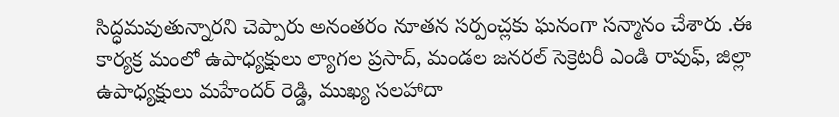సిద్ధమవుతున్నారని చెప్పారు అనంతరం నూతన సర్పంచ్లకు ఘనంగా సన్మానం చేశారు .ఈ కార్యక్ర మంలో ఉపాధ్యక్షులు ల్యాగల ప్రసాద్, మండల జనరల్ సెక్రెటరీ ఎండి రావుఫ్, జిల్లా ఉపాధ్యక్షులు మహేందర్ రెడ్డి, ముఖ్య సలహాదా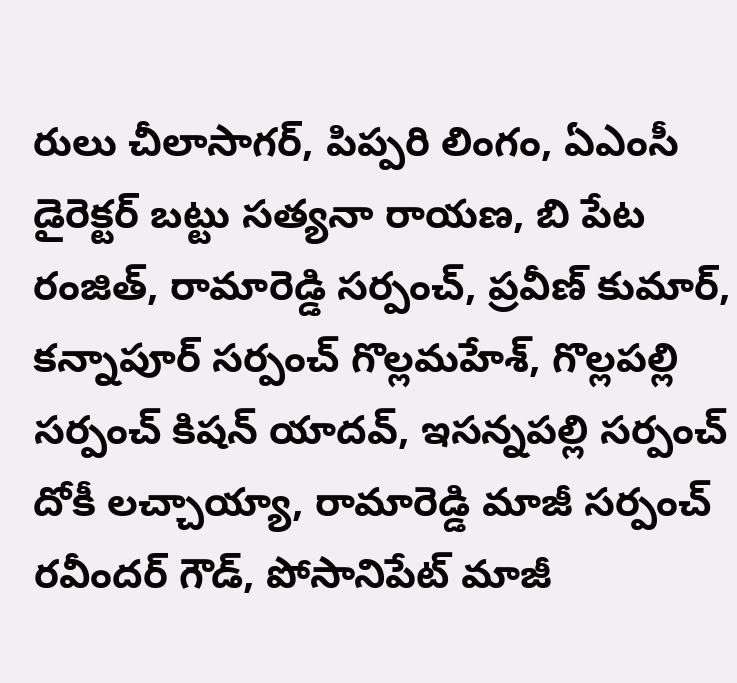రులు చీలాసాగర్, పిప్పరి లింగం, ఏఎంసీ డైరెక్టర్ బట్టు సత్యనా రాయణ, బి పేట రంజిత్, రామారెడ్డి సర్పంచ్, ప్రవీణ్ కుమార్, కన్నాపూర్ సర్పంచ్ గొల్లమహేశ్, గొల్లపల్లి సర్పంచ్ కిషన్ యాదవ్, ఇసన్నపల్లి సర్పంచ్ దోకీ లచ్చాయ్యా, రామారెడ్డి మాజీ సర్పంచ్ రవీందర్ గౌడ్, పోసానిపేట్ మాజీ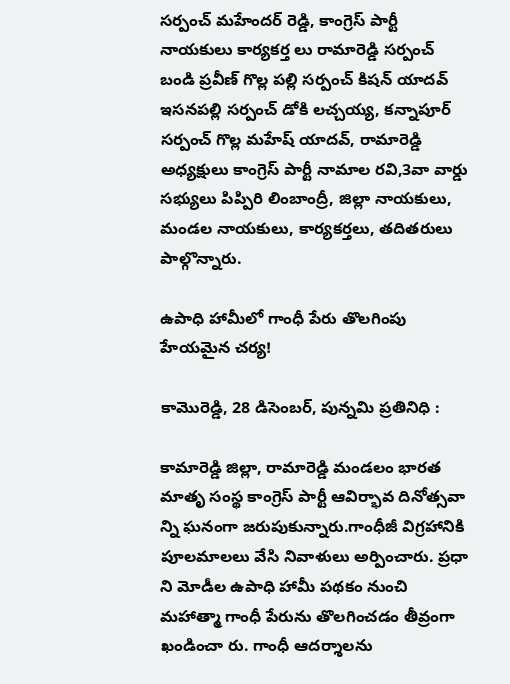సర్పంచ్ మహేందర్ రెడ్డి, కాంగ్రెస్ పార్టీ నాయకులు కార్యకర్త లు రామారెడ్డి సర్పంచ్ బండి ప్రవీణ్ గొల్ల పల్లి సర్పంచ్ కిషన్ యాదవ్ ఇసనపల్లి సర్పంచ్ డోకి లచ్చయ్య, కన్నాపూర్ సర్పంచ్ గొల్ల మహేష్ యాదవ్, రామారెడ్డి అధ్యక్షులు కాంగ్రెస్ పార్టీ నామాల రవి,3వా వార్డు సభ్యులు పిప్పిరి లింబాంద్రీ, జిల్లా నాయకులు, మండల నాయకులు, కార్యకర్తలు, తదితరులు పాల్గొన్నారు.

ఉపాధి హామీలో గాంధీ పేరు తొలగింపు హేయమైన చర్య!

కామొరెడ్డి, 28 డిసెంబర్, పున్నమి ప్రతినిధి :

కామారెడ్డి జిల్లా, రామారెడ్డి మండలం భారత మాతృ సంస్థ కాంగ్రెస్ పార్టీ ఆవిర్భావ దినోత్సవా న్ని ఘనంగా జరుపుకున్నారు.గాంధీజీ విగ్రహానికి పూలమాలలు వేసి నివాళులు అర్పించారు. ప్రధా ని మోడీల ఉపాధి హామీ పథకం నుంచి మహాత్మా గాంధీ పేరును తొలగించడం తీవ్రంగా ఖండించా రు. గాంధీ ఆదర్శాలను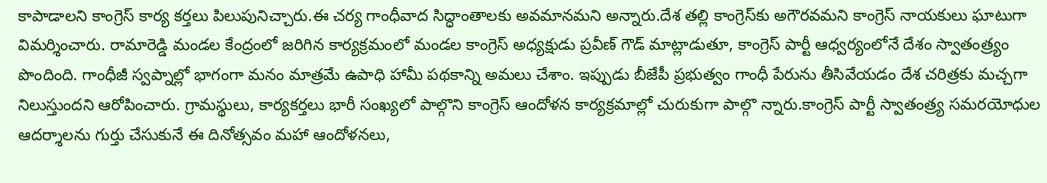కాపాడాలని కాంగ్రెస్ కార్య కర్తలు పిలుపునిచ్చారు.ఈ చర్య గాంధీవాద సిద్ధాంతాలకు అవమానమని అన్నారు.దేశ తల్లి కాంగ్రెస్‌కు అగౌరవమని కాంగ్రెస్ నాయకులు ఘాటుగా విమర్శించారు. రామారెడ్డి మండల కేంద్రంలో జరిగిన కార్యక్రమంలో మండల కాంగ్రెస్ అధ్యక్షుడు ప్రవీణ్ గౌడ్ మాట్లాడుతూ, కాంగ్రెస్ పార్టీ ఆధ్వర్యంలోనే దేశం స్వాతంత్ర్యం పొందింది. గాంధీజీ స్వప్నాల్లో భాగంగా మనం మాత్రమే ఉపాధి హామీ పథకాన్ని అమలు చేశాం. ఇప్పుడు బీజేపీ ప్రభుత్వం గాంధీ పేరును తీసివేయడం దేశ చరిత్రకు మచ్చగా నిలుస్తుందని ఆరోపించారు. గ్రామస్థులు, కార్యకర్తలు భారీ సంఖ్యలో పాల్గొని కాంగ్రెస్ ఆందోళన కార్యక్రమాల్లో చురుకుగా పాల్గొ న్నారు.కాంగ్రెస్ పార్టీ స్వాతంత్ర్య సమరయోధుల ఆదర్శాలను గుర్తు చేసుకునే ఈ దినోత్సవం మహా ఆందోళనలు,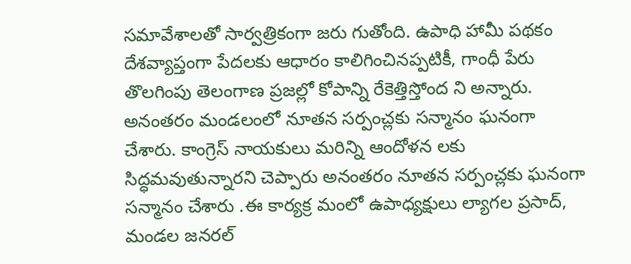సమావేశాలతో సార్వత్రికంగా జరు గుతోంది. ఉపాధి హామీ పథకం దేశవ్యాప్తంగా పేదలకు ఆధారం కాలిగించినప్పటికీ, గాంధీ పేరు తొలగింపు తెలంగాణ ప్రజల్లో కోపాన్ని రేకెత్తిస్తోంద ని అన్నారు. అనంతరం మండలంలో నూతన సర్పంచ్లకు సన్మానం ఘనంగా చేశారు. కాంగ్రెస్ నాయకులు మరిన్ని ఆందోళన లకు సిద్ధమవుతున్నారని చెప్పారు అనంతరం నూతన సర్పంచ్లకు ఘనంగా సన్మానం చేశారు .ఈ కార్యక్ర మంలో ఉపాధ్యక్షులు ల్యాగల ప్రసాద్, మండల జనరల్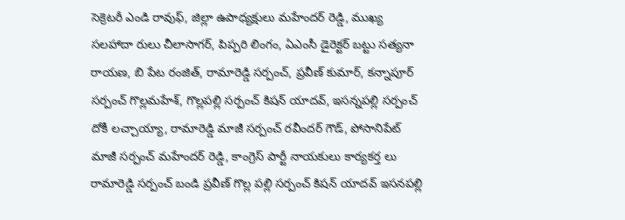సెక్రెటరీ ఎండి రావుఫ్, జిల్లా ఉపాధ్యక్షులు మహేందర్ రెడ్డి, ముఖ్య సలహాదా రులు చీలాసాగర్, పిప్పరి లింగం, ఏఎంసీ డైరెక్టర్ బట్టు సత్యనా రాయణ, బి పేట రంజిత్, రామారెడ్డి సర్పంచ్, ప్రవీణ్ కుమార్, కన్నాపూర్ సర్పంచ్ గొల్లమహేశ్, గొల్లపల్లి సర్పంచ్ కిషన్ యాదవ్, ఇసన్నపల్లి సర్పంచ్ దోకీ లచ్చాయ్యా, రామారెడ్డి మాజీ సర్పంచ్ రవీందర్ గౌడ్, పోసానిపేట్ మాజీ సర్పంచ్ మహేందర్ రెడ్డి, కాంగ్రెస్ పార్టీ నాయకులు కార్యకర్త లు రామారెడ్డి సర్పంచ్ బండి ప్రవీణ్ గొల్ల పల్లి సర్పంచ్ కిషన్ యాదవ్ ఇసనపల్లి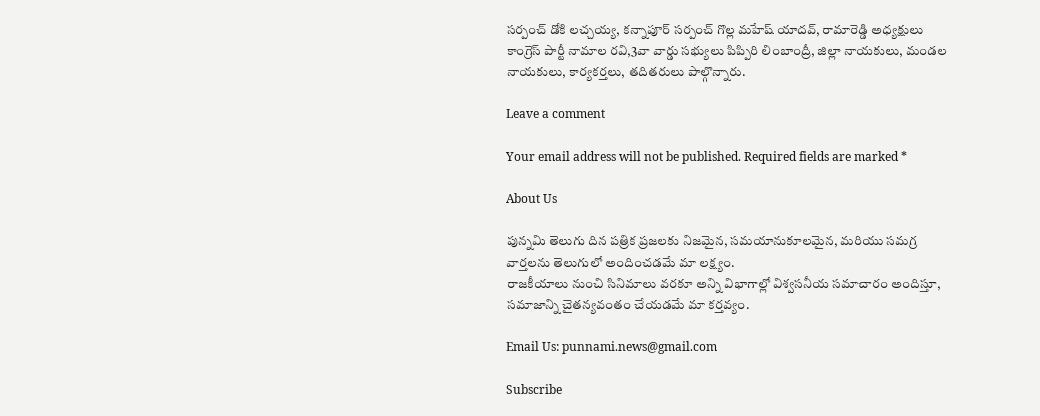సర్పంచ్ డోకి లచ్చయ్య, కన్నాపూర్ సర్పంచ్ గొల్ల మహేష్ యాదవ్, రామారెడ్డి అధ్యక్షులు కాంగ్రెస్ పార్టీ నామాల రవి,3వా వార్డు సభ్యులు పిప్పిరి లింబాంద్రీ, జిల్లా నాయకులు, మండల నాయకులు, కార్యకర్తలు, తదితరులు పాల్గొన్నారు.

Leave a comment

Your email address will not be published. Required fields are marked *

About Us

పున్నమి తెలుగు దిన పత్రిక ప్రజలకు నిజమైన, సమయానుకూలమైన, మరియు సమగ్ర వార్తలను తెలుగులో అందించడమే మా లక్ష్యం.
రాజకీయాలు నుంచి సినిమాలు వరకూ అన్ని విభాగాల్లో విశ్వసనీయ సమాచారం అందిస్తూ, సమాజాన్ని చైతన్యవంతం చేయడమే మా కర్తవ్యం.

Email Us: punnami.news@gmail.com

Subscribe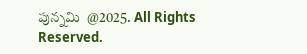పున్నమి  @2025. All Rights Reserved.